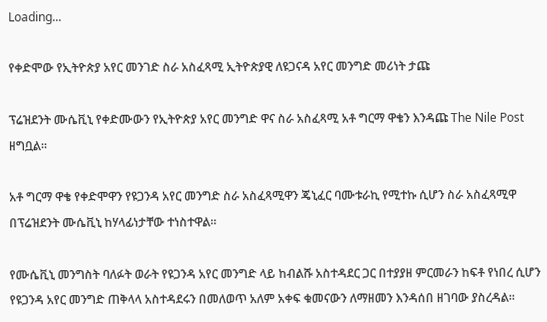Loading...

የቀድሞው የኢትዮጵያ አየር መንገድ ስራ አስፈጻሚ ኢትዮጵያዊ ለዩጋናዳ አየር መንግድ መሪነት ታጩ

ፕሬዝደንት ሙሴቪኒ የቀድሙውን የኢትዮጵያ አየር መንግድ ዋና ስራ አስፈጻሚ አቶ ግርማ ዋቄን እንዳጩ The Nile Post ዘግቧል።

አቶ ግርማ ዋቄ የቀድሞዋን የዩጋንዳ አየር መንግድ ስራ አስፈጻሚዋን ጄኒፈር ባሙቱራኪ የሚተኩ ሲሆን ስራ አስፈጻሚዋ በፕሬዝደንት ሙሴቪኒ ከሃላፊነታቸው ተነስተዋል።

የሙሴቪኒ መንግስት ባለፉት ወራት የዩጋንዳ አየር መንግድ ላይ ከብልሹ አስተዳደር ጋር በተያያዘ ምርመራን ከፍቶ የነበረ ሲሆን የዩጋንዳ አየር መንግድ ጠቅላላ አስተዳደሩን በመለወጥ አለም አቀፍ ቁመናውን ለማዘመን እንዳሰበ ዘገባው ያስረዳል።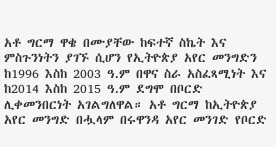አቶ ግርማ ዋቄ በሙያቸው ከፍተኛ ስኬት እና ምስጉንነትን ያገኙ ሲሆን የኢትዮጵያ አየር መንግድን ከ1996 እስከ 2003 ዓ.ም በዋና ስራ አስፈጻሚነት እና ከ2014 እስከ 2015 ዓ.ም ደግሞ በቦርድ ሊቀመንበርነት አገልግለዋል። አቶ ግርማ ከኢትዮጵያ አየር መንግድ በሗላም በሩዋንዳ አየር መንገድ የቦርድ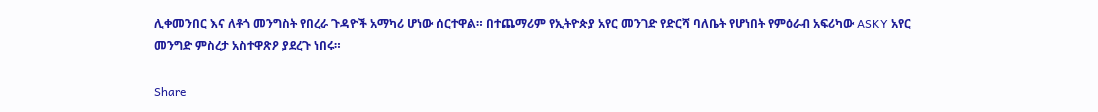ሊቀመንበር እና ለቶጎ መንግስት የበረራ ጉዳዮች አማካሪ ሆነው ሰርተዋል። በተጨማሪም የኢትዮጵያ አየር መንገድ የድርሻ ባለቤት የሆነበት የምዕራብ አፍሪካው ASKY አየር መንግድ ምስረታ አስተዋጽዖ ያደረጉ ነበሩ።

Share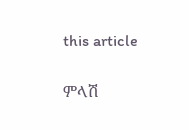this article

ምላሽ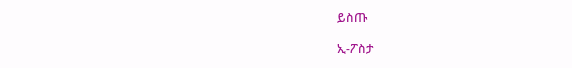ይስጡ

ኢ-ፖስታ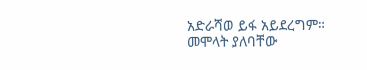አድራሻወ ይፋ አይደረግም። መሞላት ያለባቸው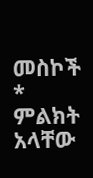መስኮች * ምልክት አላቸው